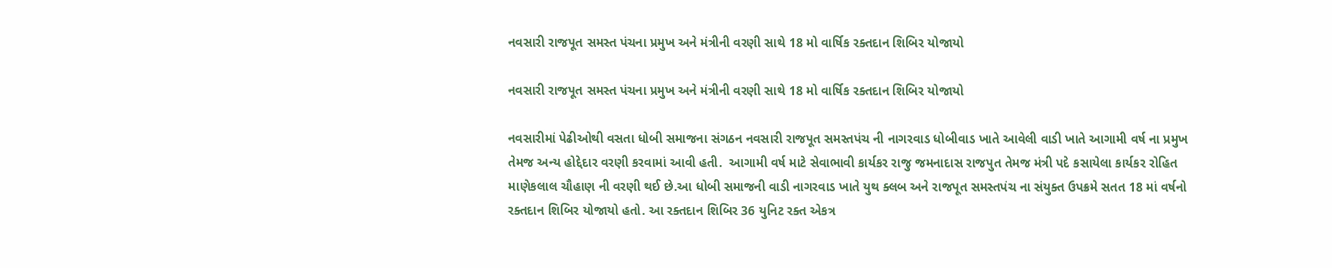નવસારી રાજપૂત સમસ્ત પંચના પ્રમુખ અને મંત્રીની વરણી સાથે 18 મો વાર્ષિક રક્તદાન શિબિર યોજાયો

નવસારી રાજપૂત સમસ્ત પંચના પ્રમુખ અને મંત્રીની વરણી સાથે 18 મો વાર્ષિક રક્તદાન શિબિર યોજાયો

નવસારીમાં પેઢીઓથી વસતા ધોબી સમાજના સંગઠન નવસારી રાજપૂત સમસ્તપંચ ની નાગરવાડ ધોબીવાડ ખાતે આવેલી વાડી ખાતે આગામી વર્ષ ના પ્રમુખ તેમજ અન્ય હોદ્દેદાર વરણી કરવામાં આવી હતી.  આગામી વર્ષ માટે સેવાભાવી કાર્યકર રાજુ જમનાદાસ રાજપુત તેમજ મંત્રી પદે કસાયેલા કાર્યકર રોહિત માણેકલાલ ચૌહાણ ની વરણી થઈ છે.આ ધોબી સમાજની વાડી નાગરવાડ ખાતે યુથ ક્લબ અને રાજપૂત સમસ્તપંચ ના સંયુક્ત ઉપક્રમે સતત 18 માં વર્ષનો રક્તદાન શિબિર યોજાયો હતો. આ રક્તદાન શિબિર 36 યુનિટ રક્ત એકત્ર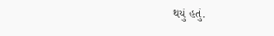થયું હતું.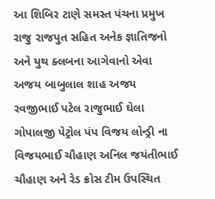આ શિબિર ટાણે સમસ્ત પંચના પ્રમુખ રાજુ રાજપુત સહિત અનેક જ્ઞાતિજનો અને યુથ ક્લબના આગેવાનો એવા અજય બાબુલાલ શાહ અજય રવજીભાઈ પટેલ રાજુભાઈ ઘેલા ગોપાલજી પેટ્રોલ પંપ વિજય લોન્ડ્રી ના વિજયભાઈ ચૌહાણ અનિલ જયંતીભાઈ ચૌહાણ અને રેડ ક્રોસ ટીમ ઉપસ્થિત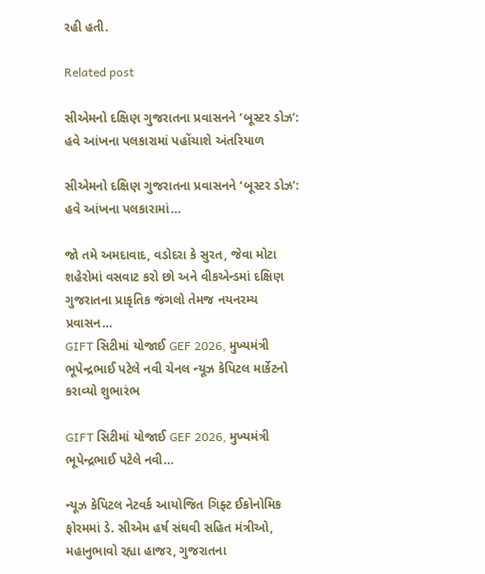રહી હતી.

Related post

સીએમનો દક્ષિણ ગુજરાતના પ્રવાસનને ‘બૂસ્ટર ડોઝ’: હવે આંખના પલકારામાં પહોંચાશે અંતરિયાળ

સીએમનો દક્ષિણ ગુજરાતના પ્રવાસનને ‘બૂસ્ટર ડોઝ’: હવે આંખના પલકારામાં…

જો તમે અમદાવાદ, વડોદરા કે સુરત, જેવા મોટા શહેરોમાં વસવાટ કરો છો અને વીકએન્ડમાં દક્ષિણ ગુજરાતના પ્રાકૃતિક જંગલો તેમજ નયનરમ્ય પ્રવાસન…
GIFT સિટીમાં યોજાઈ GEF 2026, મુખ્યમંત્રી ભૂપેન્દ્રભાઈ પટેલે નવી ચેનલ ન્યૂઝ કેપિટલ માર્કેટનો કરાવ્યો શુભારંભ

GIFT સિટીમાં યોજાઈ GEF 2026, મુખ્યમંત્રી ભૂપેન્દ્રભાઈ પટેલે નવી…

ન્યૂઝ કેપિટલ નેટવર્ક આયોજિત ગિફ્ટ ઈકોનોમિક ફોરમમાં ડે. સીએમ હર્ષ સંઘવી સહિત મંત્રીઓ, મહાનુભાવો રહ્યા હાજર, ગુજરાતના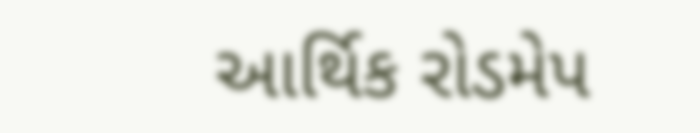આર્થિક રોડમેપ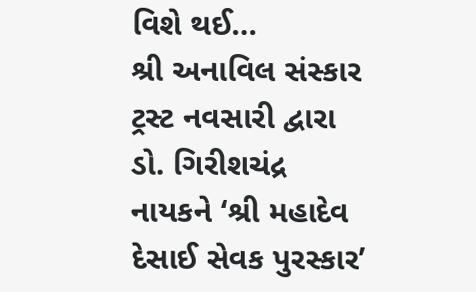વિશે થઈ…
શ્રી અનાવિલ સંસ્કાર ટ્રસ્ટ નવસારી દ્વારા ડો. ગિરીશચંદ્ર નાયકને ‘શ્રી મહાદેવ દેસાઈ સેવક પુરસ્કાર’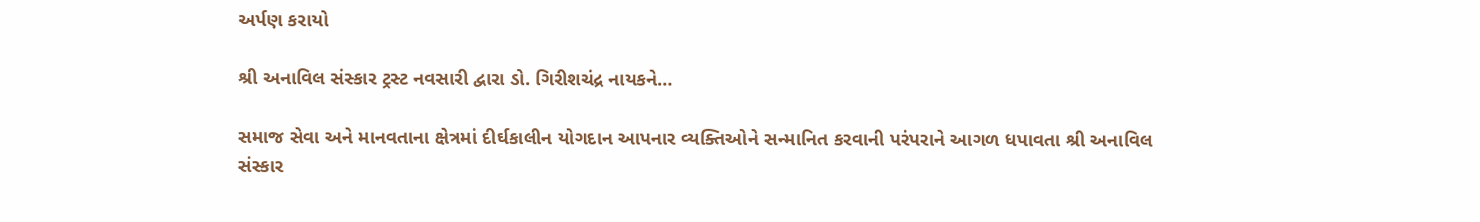અર્પણ કરાયો

શ્રી અનાવિલ સંસ્કાર ટ્રસ્ટ નવસારી દ્વારા ડો. ગિરીશચંદ્ર નાયકને…

સમાજ સેવા અને માનવતાના ક્ષેત્રમાં દીર્ઘકાલીન યોગદાન આપનાર વ્યક્તિઓને સન્માનિત કરવાની પરંપરાને આગળ ધપાવતા શ્રી અનાવિલ સંસ્કાર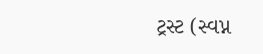ટ્રસ્ટ (સ્વપ્ન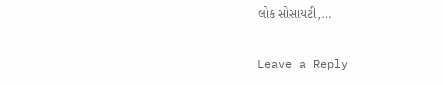લોક સોસાયટી,…

Leave a Reply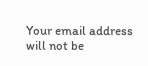Your email address will not be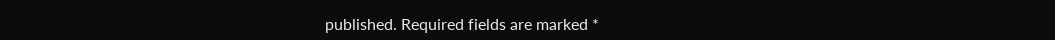published. Required fields are marked *